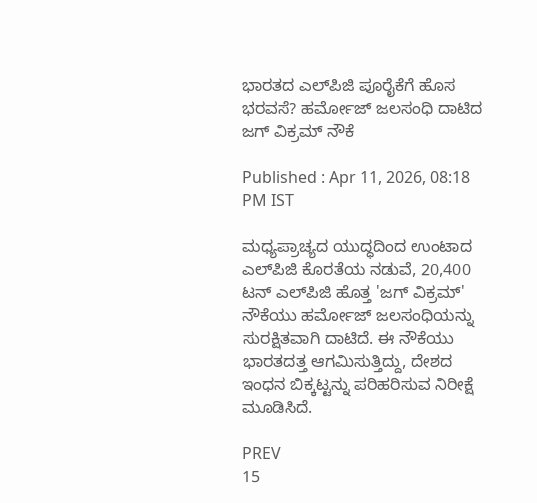ಭಾರತದ ಎಲ್‌ಪಿಜಿ ಪೂರೈಕೆಗೆ ಹೊಸ ಭರವಸೆ? ಹರ್ಮೋಜ್ ಜಲಸಂಧಿ ದಾಟಿದ ಜಗ್ ವಿಕ್ರಮ್ ನೌಕೆ

Published : Apr 11, 2026, 08:18 PM IST

ಮಧ್ಯಪ್ರಾಚ್ಯದ ಯುದ್ಧದಿಂದ ಉಂಟಾದ ಎಲ್‌ಪಿಜಿ ಕೊರತೆಯ ನಡುವೆ, 20,400 ಟನ್ ಎಲ್‌ಪಿಜಿ ಹೊತ್ತ 'ಜಗ್ ವಿಕ್ರಮ್' ನೌಕೆಯು ಹರ್ಮೋಜ್ ಜಲಸಂಧಿಯನ್ನು ಸುರಕ್ಷಿತವಾಗಿ ದಾಟಿದೆ. ಈ ನೌಕೆಯು ಭಾರತದತ್ತ ಆಗಮಿಸುತ್ತಿದ್ದು, ದೇಶದ ಇಂಧನ ಬಿಕ್ಕಟ್ಟನ್ನು ಪರಿಹರಿಸುವ ನಿರೀಕ್ಷೆ ಮೂಡಿಸಿದೆ.

PREV
15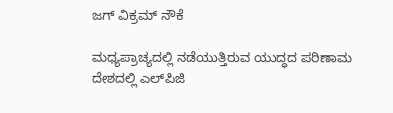ಜಗ್ ವಿಕ್ರಮ್ ನೌಕೆ

ಮಧ್ಯಪ್ರಾಚ್ಯದಲ್ಲಿ ನಡೆಯುತ್ತಿರುವ ಯುದ್ಧದ ಪರಿಣಾಮ ದೇಶದಲ್ಲಿ ಎಲ್‌ಪಿಜಿ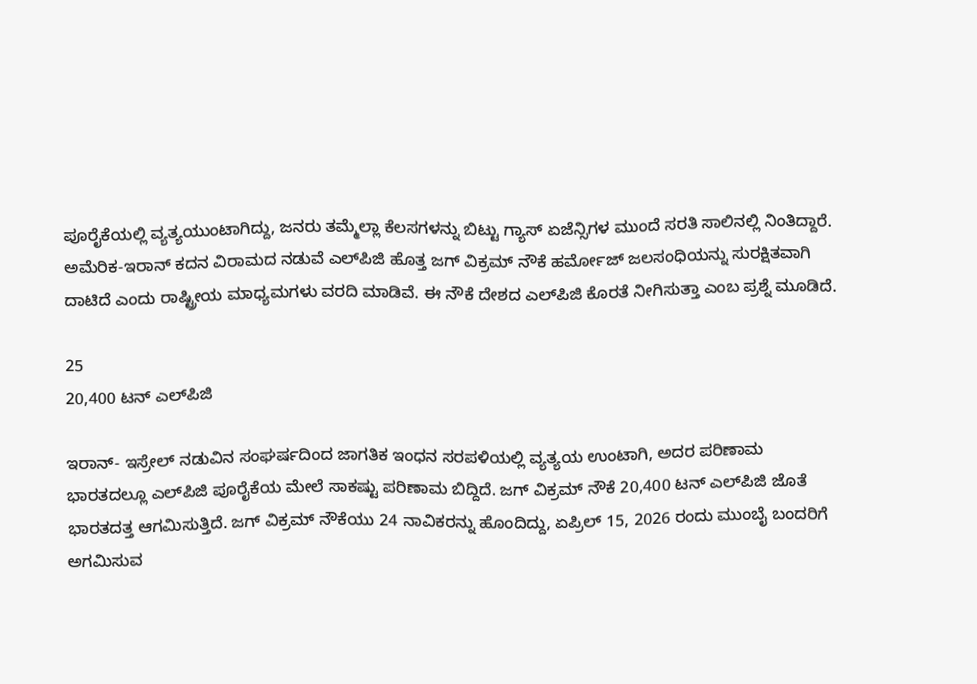ಪೂರೈಕೆಯಲ್ಲಿ ವ್ಯತ್ಯಯುಂಟಾಗಿದ್ದು, ಜನರು ತಮ್ಮೆಲ್ಲಾ ಕೆಲಸಗಳನ್ನು ಬಿಟ್ಟು ಗ್ಯಾಸ್ ಏಜೆನ್ಸಿಗಳ ಮುಂದೆ ಸರತಿ ಸಾಲಿನಲ್ಲಿ ನಿಂತಿದ್ದಾರೆ. ಅಮೆರಿಕ-ಇರಾನ್ ಕದನ ವಿರಾಮದ ನಡುವೆ ಎಲ್‌ಪಿಜಿ ಹೊತ್ತ ಜಗ್ ವಿಕ್ರಮ್ ನೌಕೆ ಹರ್ಮೋಜ್ ಜಲಸಂಧಿಯನ್ನು ಸುರಕ್ಷಿತವಾಗಿ ದಾಟಿದೆ ಎಂದು ರಾಷ್ಟ್ರೀಯ ಮಾಧ್ಯಮಗಳು ವರದಿ ಮಾಡಿವೆ. ಈ ನೌಕೆ ದೇಶದ ಎಲ್‌ಪಿಜಿ ಕೊರತೆ ನೀಗಿಸುತ್ತಾ ಎಂಬ ಪ್ರಶ್ನೆ ಮೂಡಿದೆ.

25
20,400 ಟನ್ ಎಲ್‌ಪಿಜಿ

ಇರಾನ್- ಇಸ್ರೇಲ್ ನಡುವಿನ ಸಂಘರ್ಷದಿಂದ ಜಾಗತಿಕ ಇಂಧನ ಸರಪಳಿಯಲ್ಲಿ ವ್ಯತ್ಯಯ ಉಂಟಾಗಿ, ಅದರ ಪರಿಣಾಮ ಭಾರತದಲ್ಲೂ ಎಲ್‌ಪಿಜಿ ಪೂರೈಕೆಯ ಮೇಲೆ ಸಾಕಷ್ಟು ಪರಿಣಾಮ ಬಿದ್ದಿದೆ. ಜಗ್ ವಿಕ್ರಮ್ ನೌಕೆ 20,400 ಟನ್ ಎಲ್‌ಪಿಜಿ ಜೊತೆ ಭಾರತದತ್ತ ಆಗಮಿಸುತ್ತಿದೆ. ಜಗ್ ವಿಕ್ರಮ್ ನೌಕೆಯು 24 ನಾವಿಕರನ್ನು ಹೊಂದಿದ್ದು, ಏಪ್ರಿಲ್ 15, 2026 ರಂದು ಮುಂಬೈ ಬಂದರಿಗೆ ಅಗಮಿಸುವ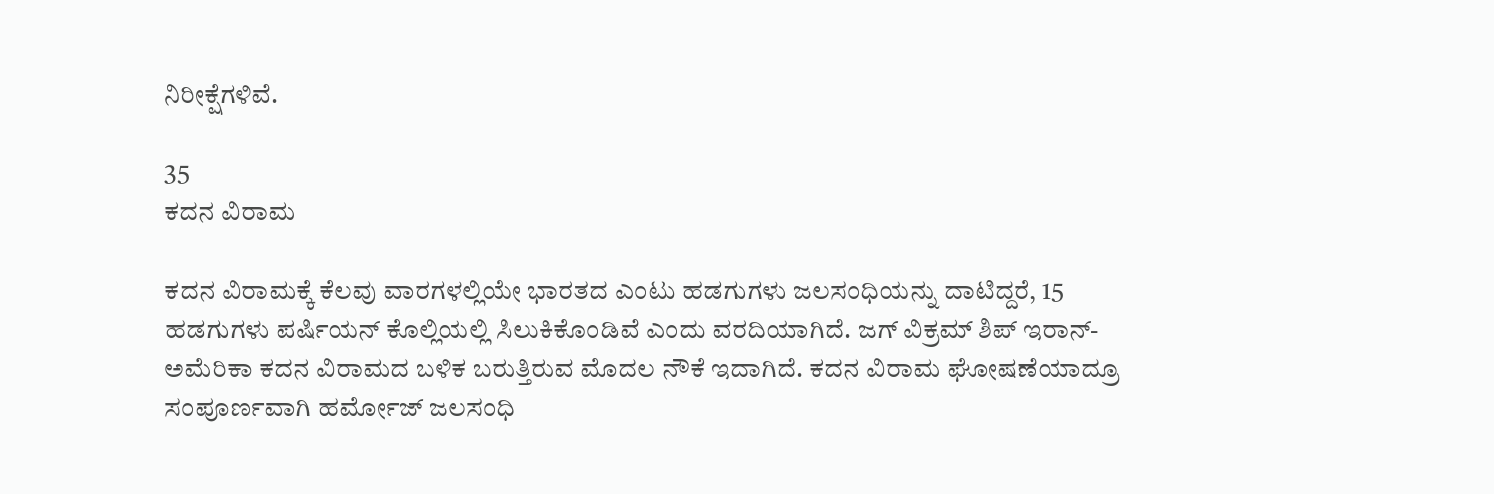ನಿರೀಕ್ಷೆಗಳಿವೆ.

35
ಕದನ ವಿರಾಮ

ಕದನ ವಿರಾಮಕ್ಕೆ ಕೆಲವು ವಾರಗಳಲ್ಲಿಯೇ ಭಾರತದ ಎಂಟು ಹಡಗುಗಳು ಜಲಸಂಧಿಯನ್ನು ದಾಟಿದ್ದರೆ, 15 ಹಡಗುಗಳು ಪರ್ಷಿಯನ್ ಕೊಲ್ಲಿಯಲ್ಲಿ ಸಿಲುಕಿಕೊಂಡಿವೆ ಎಂದು ವರದಿಯಾಗಿದೆ. ಜಗ್ ವಿಕ್ರಮ್ ಶಿಪ್ ಇರಾನ್-ಅಮೆರಿಕಾ ಕದನ ವಿರಾಮದ ಬಳಿಕ ಬರುತ್ತಿರುವ ಮೊದಲ ನೌಕೆ ಇದಾಗಿದೆ. ಕದನ ವಿರಾಮ ಘೋಷಣೆಯಾದ್ರೂ ಸಂಪೂರ್ಣವಾಗಿ ಹರ್ಮೋಜ್ ಜಲಸಂಧಿ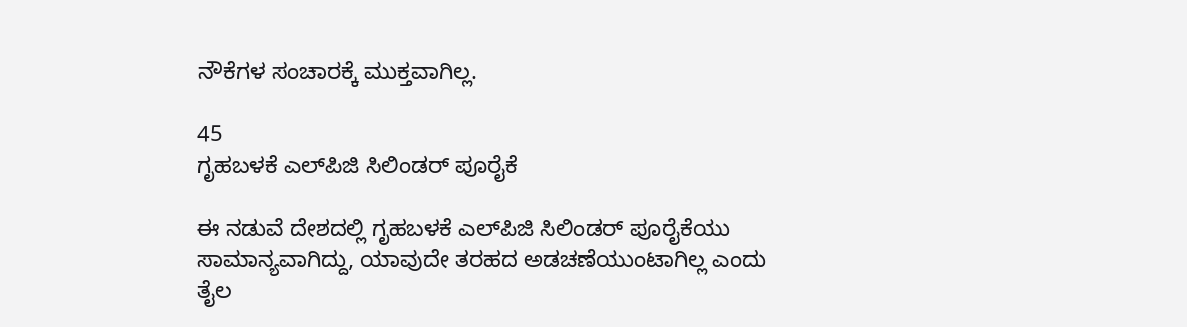ನೌಕೆಗಳ ಸಂಚಾರಕ್ಕೆ ಮುಕ್ತವಾಗಿಲ್ಲ.

45
ಗೃಹಬಳಕೆ ಎಲ್‌ಪಿಜಿ ಸಿಲಿಂಡರ್ ಪೂರೈಕೆ

ಈ ನಡುವೆ ದೇಶದಲ್ಲಿ ಗೃಹಬಳಕೆ ಎಲ್‌ಪಿಜಿ ಸಿಲಿಂಡರ್ ಪೂರೈಕೆಯು ಸಾಮಾನ್ಯವಾಗಿದ್ದು, ಯಾವುದೇ ತರಹದ ಅಡಚಣೆಯುಂಟಾಗಿಲ್ಲ ಎಂದು ತೈಲ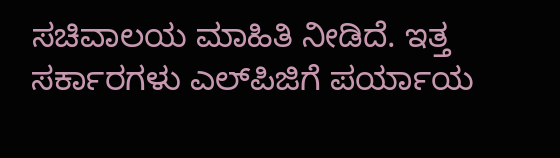ಸಚಿವಾಲಯ ಮಾಹಿತಿ ನೀಡಿದೆ. ಇತ್ತ ಸರ್ಕಾರಗಳು ಎಲ್‌ಪಿಜಿಗೆ ಪರ್ಯಾಯ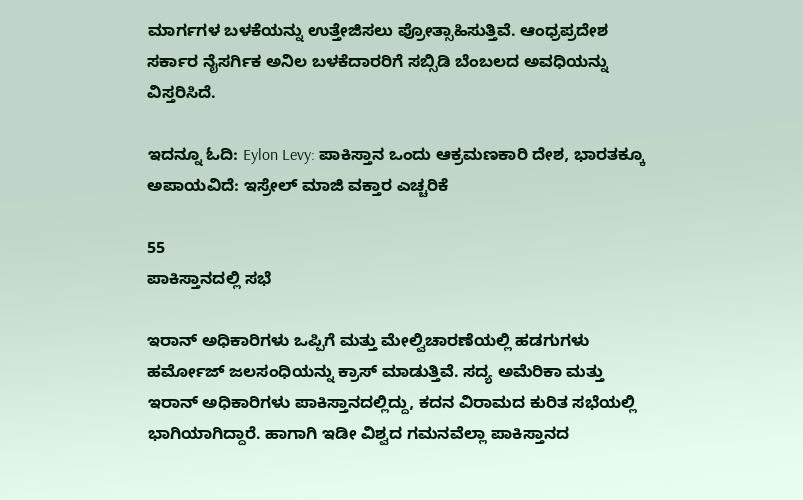ಮಾರ್ಗಗಳ ಬಳಕೆಯನ್ನು ಉತ್ತೇಜಿಸಲು ಪ್ರೋತ್ಸಾಹಿಸುತ್ತಿವೆ. ಆಂಧ್ರಪ್ರದೇಶ ಸರ್ಕಾರ ನೈಸರ್ಗಿಕ ಅನಿಲ ಬಳಕೆದಾರರಿಗೆ ಸಬ್ಸಿಡಿ ಬೆಂಬಲದ ಅವಧಿಯನ್ನು ವಿಸ್ತರಿಸಿದೆ.

ಇದನ್ನೂ ಓದಿ: Eylon Levy: ಪಾಕಿಸ್ತಾನ ಒಂದು ಆಕ್ರಮಣಕಾರಿ ದೇಶ, ಭಾರತಕ್ಕೂ ಅಪಾಯವಿದೆ: ಇಸ್ರೇಲ್ ಮಾಜಿ ವಕ್ತಾರ ಎಚ್ಚರಿಕೆ

55
ಪಾಕಿಸ್ತಾನದಲ್ಲಿ ಸಭೆ

ಇರಾನ್ ಅಧಿಕಾರಿಗಳು ಒಪ್ಪಿಗೆ ಮತ್ತು ಮೇಲ್ವಿಚಾರಣೆಯಲ್ಲಿ ಹಡಗುಗಳು ಹರ್ಮೋಜ್ ಜಲಸಂಧಿಯನ್ನು ಕ್ರಾಸ್ ಮಾಡುತ್ತಿವೆ. ಸದ್ಯ ಅಮೆರಿಕಾ ಮತ್ತು ಇರಾನ್ ಅಧಿಕಾರಿಗಳು ಪಾಕಿಸ್ತಾನದಲ್ಲಿದ್ದು, ಕದನ ವಿರಾಮದ ಕುರಿತ ಸಭೆಯಲ್ಲಿ ಭಾಗಿಯಾಗಿದ್ದಾರೆ. ಹಾಗಾಗಿ ಇಡೀ ವಿಶ್ವದ ಗಮನವೆಲ್ಲಾ ಪಾಕಿಸ್ತಾನದ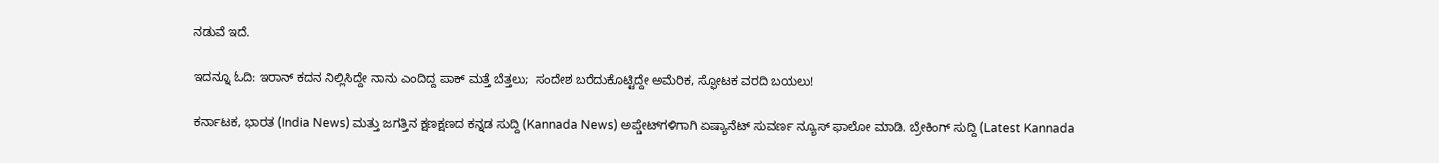ನಡುವೆ ಇದೆ.

ಇದನ್ನೂ ಓದಿ: ಇರಾನ್ ಕದನ ನಿಲ್ಲಿಸಿದ್ದೇ ನಾನು ಎಂದಿದ್ದ ಪಾಕ್ ಮತ್ತೆ ಬೆತ್ತಲು;  ಸಂದೇಶ ಬರೆದುಕೊಟ್ಟಿದ್ದೇ ಅಮೆರಿಕ, ಸ್ಫೋಟಕ ವರದಿ ಬಯಲು!

ಕರ್ನಾಟಕ, ಭಾರತ (India News) ಮತ್ತು ಜಗತ್ತಿನ ಕ್ಷಣಕ್ಷಣದ ಕನ್ನಡ ಸುದ್ದಿ (Kannada News) ಅಪ್ಡೇಟ್‌ಗಳಿಗಾಗಿ ಏಷ್ಯಾನೆಟ್ ಸುವರ್ಣ ನ್ಯೂಸ್‌ ಫಾಲೋ ಮಾಡಿ. ಬ್ರೇಕಿಂಗ್ ಸುದ್ದಿ (Latest Kannada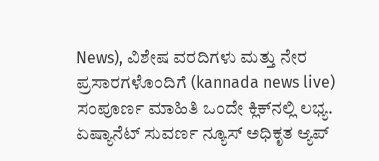News), ವಿಶೇಷ ವರದಿಗಳು ಮತ್ತು ನೇರ ಪ್ರಸಾರಗಳೊಂದಿಗೆ (kannada news live) ಸಂಪೂರ್ಣ ಮಾಹಿತಿ ಒಂದೇ ಕ್ಲಿಕ್‌ನಲ್ಲಿ ಲಭ್ಯ. ಏಷ್ಯಾನೆಟ್ ಸುವರ್ಣ ನ್ಯೂಸ್ ಅಧಿಕೃತ ಆ್ಯಪ್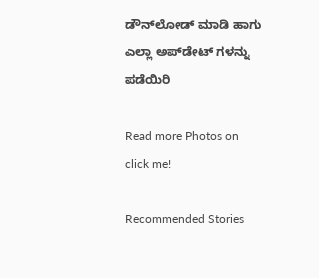ಡೌನ್‌ಲೋಡ್ ಮಾಡಿ ಹಾಗು ಎಲ್ಲಾ ಅಪ್‌ಡೇಟ್ ಗಳನ್ನು ಪಡೆಯಿರಿ

Read more Photos on
click me!

Recommended Stories